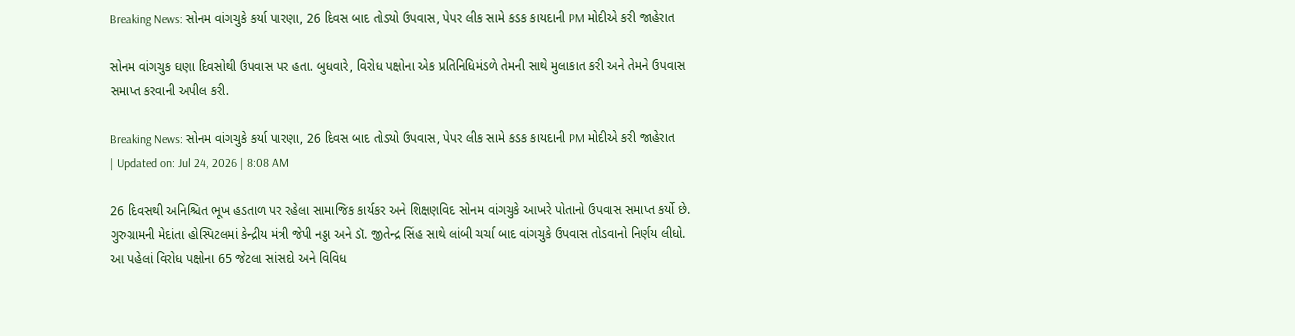Breaking News: સોનમ વાંગચુકે કર્યા પારણા, 26 દિવસ બાદ તોડ્યો ઉપવાસ, પેપર લીક સામે કડક કાયદાની PM મોદીએ કરી જાહેરાત

સોનમ વાંગચુક ઘણા દિવસોથી ઉપવાસ પર હતા. બુધવારે, વિરોધ પક્ષોના એક પ્રતિનિધિમંડળે તેમની સાથે મુલાકાત કરી અને તેમને ઉપવાસ સમાપ્ત કરવાની અપીલ કરી.

Breaking News: સોનમ વાંગચુકે કર્યા પારણા, 26 દિવસ બાદ તોડ્યો ઉપવાસ, પેપર લીક સામે કડક કાયદાની PM મોદીએ કરી જાહેરાત
| Updated on: Jul 24, 2026 | 8:08 AM

26 દિવસથી અનિશ્ચિત ભૂખ હડતાળ પર રહેલા સામાજિક કાર્યકર અને શિક્ષણવિદ સોનમ વાંગચુકે આખરે પોતાનો ઉપવાસ સમાપ્ત કર્યો છે. ગુરુગ્રામની મેદાંતા હોસ્પિટલમાં કેન્દ્રીય મંત્રી જેપી નડ્ડા અને ડૉ. જીતેન્દ્ર સિંહ સાથે લાંબી ચર્ચા બાદ વાંગચુકે ઉપવાસ તોડવાનો નિર્ણય લીધો. આ પહેલાં વિરોધ પક્ષોના 65 જેટલા સાંસદો અને વિવિધ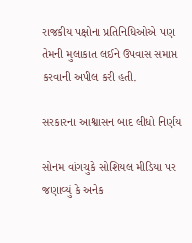રાજકીય પક્ષોના પ્રતિનિધિઓએ પણ તેમની મુલાકાત લઈને ઉપવાસ સમાપ્ત કરવાની અપીલ કરી હતી.

સરકારના આશ્વાસન બાદ લીધો નિર્ણય

સોનમ વાંગચુકે સોશિયલ મીડિયા પર જણાવ્યું કે અનેક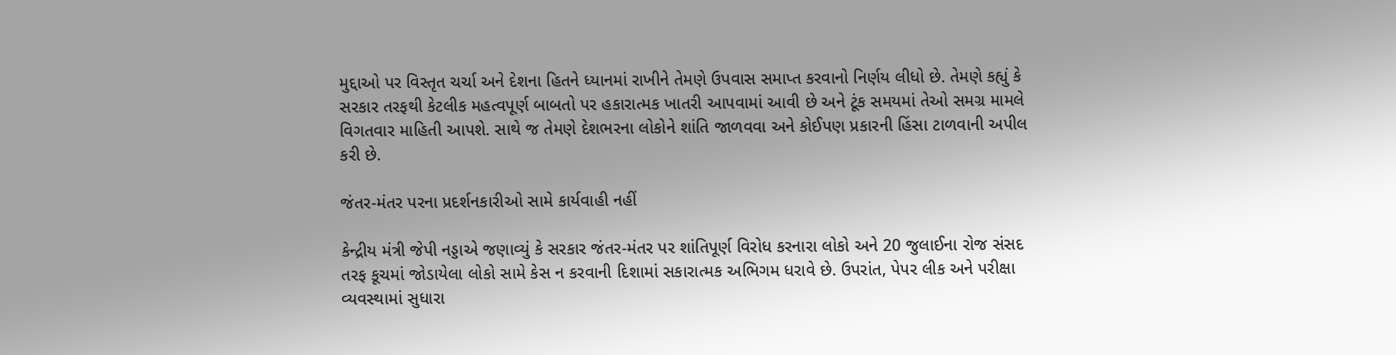મુદ્દાઓ પર વિસ્તૃત ચર્ચા અને દેશના હિતને ધ્યાનમાં રાખીને તેમણે ઉપવાસ સમાપ્ત કરવાનો નિર્ણય લીધો છે. તેમણે કહ્યું કે સરકાર તરફથી કેટલીક મહત્વપૂર્ણ બાબતો પર હકારાત્મક ખાતરી આપવામાં આવી છે અને ટૂંક સમયમાં તેઓ સમગ્ર મામલે વિગતવાર માહિતી આપશે. સાથે જ તેમણે દેશભરના લોકોને શાંતિ જાળવવા અને કોઈપણ પ્રકારની હિંસા ટાળવાની અપીલ કરી છે.

જંતર-મંતર પરના પ્રદર્શનકારીઓ સામે કાર્યવાહી નહીં

કેન્દ્રીય મંત્રી જેપી નડ્ડાએ જણાવ્યું કે સરકાર જંતર-મંતર પર શાંતિપૂર્ણ વિરોધ કરનારા લોકો અને 20 જુલાઈના રોજ સંસદ તરફ કૂચમાં જોડાયેલા લોકો સામે કેસ ન કરવાની દિશામાં સકારાત્મક અભિગમ ધરાવે છે. ઉપરાંત, પેપર લીક અને પરીક્ષા વ્યવસ્થામાં સુધારા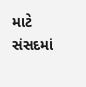માટે સંસદમાં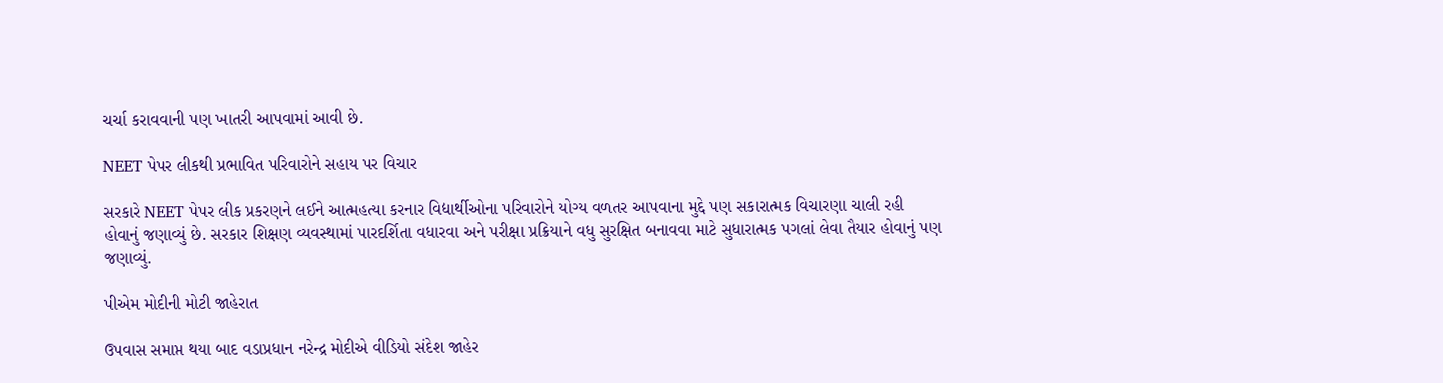ચર્ચા કરાવવાની પણ ખાતરી આપવામાં આવી છે.

NEET પેપર લીકથી પ્રભાવિત પરિવારોને સહાય પર વિચાર

સરકારે NEET પેપર લીક પ્રકરણને લઈને આત્મહત્યા કરનાર વિદ્યાર્થીઓના પરિવારોને યોગ્ય વળતર આપવાના મુદ્દે પણ સકારાત્મક વિચારણા ચાલી રહી હોવાનું જણાવ્યું છે. સરકાર શિક્ષણ વ્યવસ્થામાં પારદર્શિતા વધારવા અને પરીક્ષા પ્રક્રિયાને વધુ સુરક્ષિત બનાવવા માટે સુધારાત્મક પગલાં લેવા તૈયાર હોવાનું પણ જણાવ્યું.

પીએમ મોદીની મોટી જાહેરાત

ઉપવાસ સમાપ્ત થયા બાદ વડાપ્રધાન નરેન્દ્ર મોદીએ વીડિયો સંદેશ જાહેર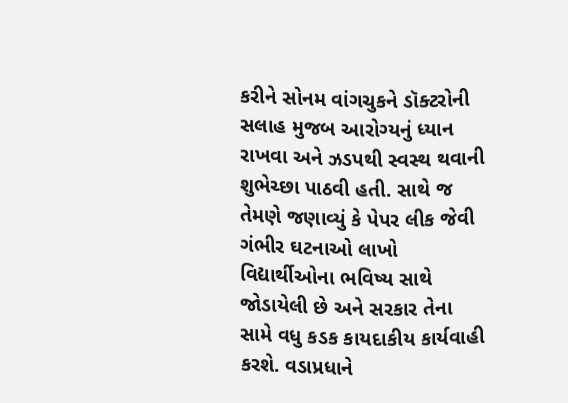કરીને સોનમ વાંગચુકને ડૉક્ટરોની સલાહ મુજબ આરોગ્યનું ધ્યાન રાખવા અને ઝડપથી સ્વસ્થ થવાની શુભેચ્છા પાઠવી હતી. સાથે જ તેમણે જણાવ્યું કે પેપર લીક જેવી ગંભીર ઘટનાઓ લાખો વિદ્યાર્થીઓના ભવિષ્ય સાથે જોડાયેલી છે અને સરકાર તેના સામે વધુ કડક કાયદાકીય કાર્યવાહી કરશે. વડાપ્રધાને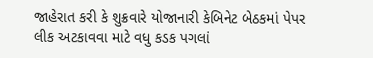જાહેરાત કરી કે શુક્રવારે યોજાનારી કેબિનેટ બેઠકમાં પેપર લીક અટકાવવા માટે વધુ કડક પગલાં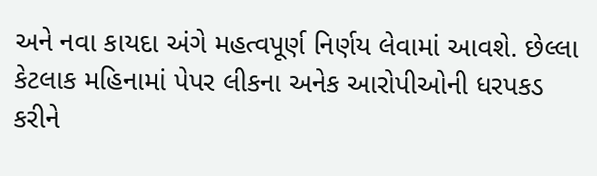અને નવા કાયદા અંગે મહત્વપૂર્ણ નિર્ણય લેવામાં આવશે. છેલ્લા કેટલાક મહિનામાં પેપર લીકના અનેક આરોપીઓની ધરપકડ કરીને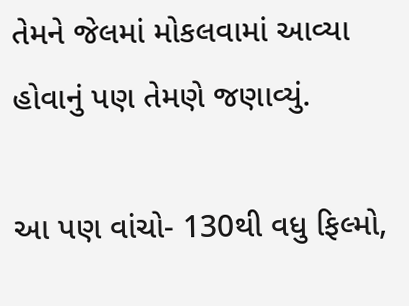તેમને જેલમાં મોકલવામાં આવ્યા હોવાનું પણ તેમણે જણાવ્યું.

આ પણ વાંચો- 130થી વધુ ફિલ્મો,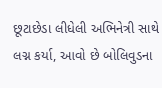છૂટાછેડા લીધેલી અભિનેત્રી સાથે લગ્ન કર્યા, આવો છે બોલિવુડના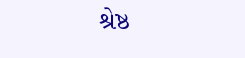શ્રેષ્ઠ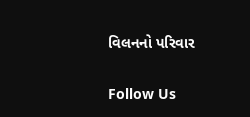વિલનનો પરિવાર

Follow Us